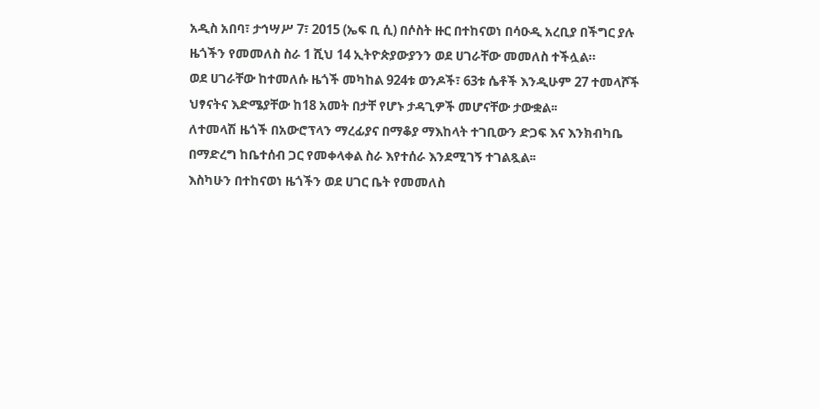አዲስ አበባ፣ ታኅሣሥ 7፣ 2015 (ኤፍ ቢ ሲ) በሶስት ዙር በተከናወነ በሳዑዲ አረቢያ በችግር ያሉ ዜጎችን የመመለስ ስራ 1 ሺህ 14 ኢትዮጵያውያንን ወደ ሀገራቸው መመለስ ተችሏል።
ወደ ሀገራቸው ከተመለሱ ዜጎች መካከል 924ቱ ወንዶች፣ 63ቱ ሴቶች እንዲሁም 27 ተመላሾች ህፃናትና እድሜያቸው ከ18 አመት በታቸ የሆኑ ታዳጊዎች መሆናቸው ታውቋል፡፡
ለተመላሽ ዜጎች በአውሮፕላን ማረፊያና በማቆያ ማእከላት ተገቢውን ድጋፍ እና እንክብካቤ በማድረግ ከቤተሰብ ጋር የመቀላቀል ስራ እየተሰራ እንደሚገኝ ተገልጿል፡፡
እስካሁን በተከናወነ ዜጎችን ወደ ሀገር ቤት የመመለስ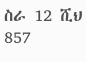ስራ 12 ሺህ 857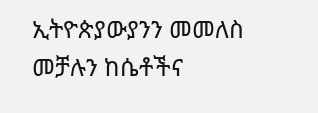ኢትዮጵያውያንን መመለስ መቻሉን ከሴቶችና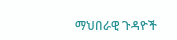ማህበራዊ ጉዳዮች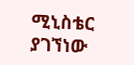ሚኒስቴር ያገኘነው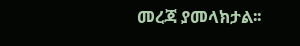መረጃ ያመላክታል፡፡